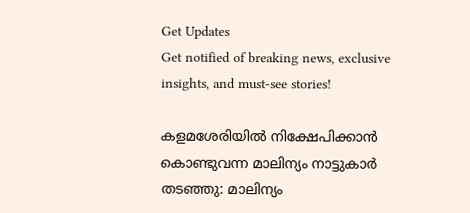Get Updates
Get notified of breaking news, exclusive insights, and must-see stories!

കളമശേരിയിൽ നിക്ഷേപിക്കാൻ കൊണ്ടുവന്ന മാലിന്യം നാട്ടുകാർ തടഞ്ഞു: മാലിന്യം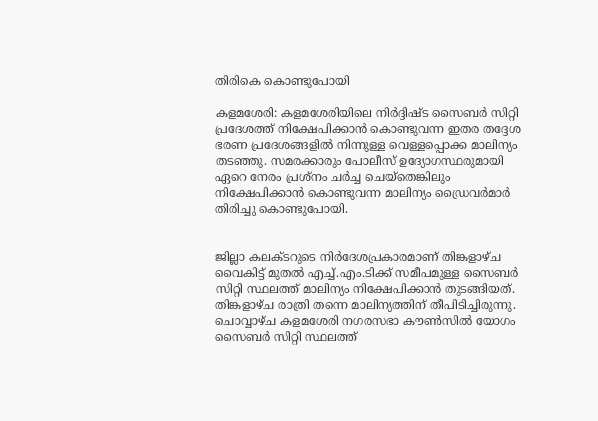തിരികെ കൊണ്ടുപോയി

കളമശേരി: കളമശേരിയിലെ നിർദ്ദിഷ്ട സൈബർ സിറ്റി പ്രദേശത്ത് നിക്ഷേപിക്കാൻ കൊണ്ടുവന്ന ഇതര തദ്ദേശ ഭരണ പ്രദേശങ്ങളിൽ നിന്നുള്ള വെള്ളപ്പൊക്ക മാലിന്യം തടഞ്ഞു. സമരക്കാരും പോലീസ് ഉദ്യോഗസ്ഥരുമായി ഏറെ നേരം പ്രശ്നം ചർച്ച ചെയ്തെങ്കിലും നിക്ഷേപിക്കാൻ കൊണ്ടുവന്ന മാലിന്യം ഡ്രൈവർമാർ തിരിച്ചു കൊണ്ടുപോയി.


ജില്ലാ കലക്ടറുടെ നിർദേശപ്രകാരമാണ് തിങ്കളാഴ്ച വൈകിട്ട് മുതൽ എച്ച്.എം.ടിക്ക് സമീപമുള്ള സൈബർ സിറ്റി സ്ഥലത്ത് മാലിന്യം നിക്ഷേപിക്കാൻ തുടങ്ങിയത്. തിങ്കളാഴ്ച രാത്രി തന്നെ മാലിന്യത്തിന് തീപിടിച്ചിരുന്നു. ചൊവ്വാഴ്ച കളമശേരി നഗരസഭാ കൗൺസിൽ യോഗം സൈബർ സിറ്റി സ്ഥലത്ത്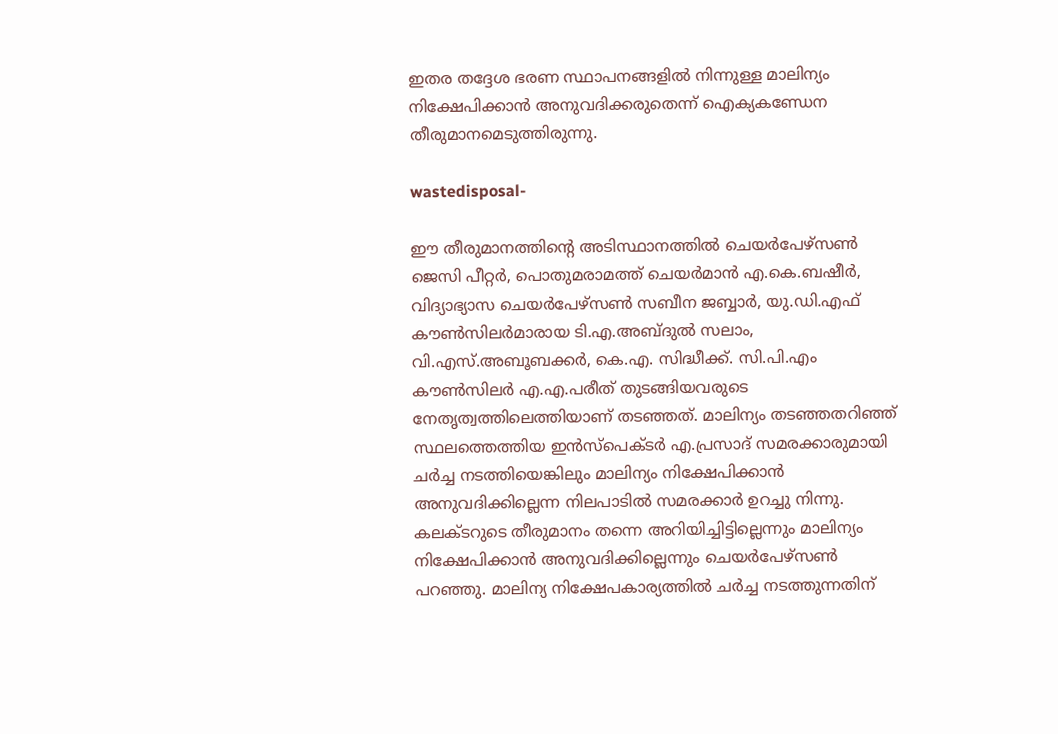ഇതര തദ്ദേശ ഭരണ സ്ഥാപനങ്ങളിൽ നിന്നുള്ള മാലിന്യം നിക്ഷേപിക്കാൻ അനുവദിക്കരുതെന്ന് ഐക്യകണ്ഡേന തീരുമാനമെടുത്തിരുന്നു.

wastedisposal-

ഈ തീരുമാനത്തിന്റെ അടിസ്ഥാനത്തിൽ ചെയർപേഴ്സൺ ജെസി പീറ്റർ, പൊതുമരാമത്ത് ചെയർമാൻ എ.കെ.ബഷീർ, വിദ്യാഭ്യാസ ചെയർപേഴ്സൺ സബീന ജബ്ബാർ, യു.ഡി.എഫ് കൗൺസിലർമാരായ ടി.എ.അബ്ദുൽ സലാം, വി.എസ്.അബൂബക്കർ, കെ.എ. സിദ്ധീക്ക്. സി.പി.എം കൗൺസിലർ എ.എ.പരീത് തുടങ്ങിയവരുടെ നേതൃത്വത്തിലെത്തിയാണ് തടഞ്ഞത്. മാലിന്യം തടഞ്ഞതറിഞ്ഞ് സ്ഥലത്തെത്തിയ ഇൻസ്പെക്ടർ എ.പ്രസാദ് സമരക്കാരുമായി ചർച്ച നടത്തിയെങ്കിലും മാലിന്യം നിക്ഷേപിക്കാൻ അനുവദിക്കില്ലെന്ന നിലപാടിൽ സമരക്കാർ ഉറച്ചു നിന്നു. കലക്ടറുടെ തീരുമാനം തന്നെ അറിയിച്ചിട്ടില്ലെന്നും മാലിന്യം നിക്ഷേപിക്കാൻ അനുവദിക്കില്ലെന്നും ചെയർപേഴ്സൺ പറഞ്ഞു. മാലിന്യ നിക്ഷേപകാര്യത്തിൽ ചർച്ച നടത്തുന്നതിന്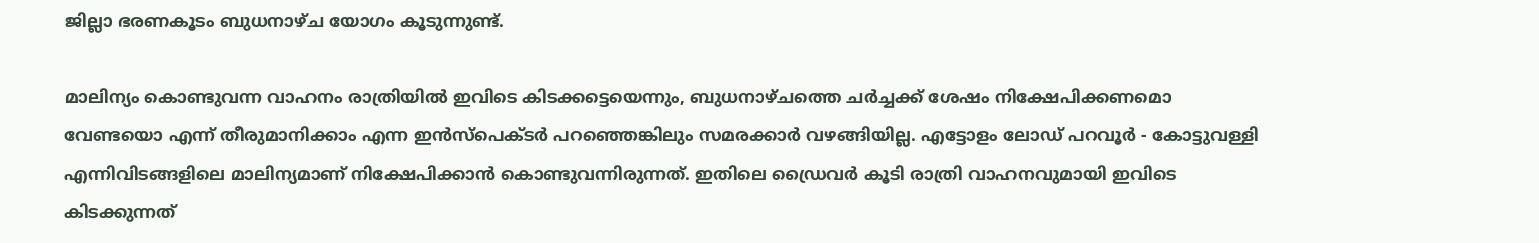ജില്ലാ ഭരണകൂടം ബുധനാഴ്ച യോഗം കൂടുന്നുണ്ട്.

മാലിന്യം കൊണ്ടുവന്ന വാഹനം രാത്രിയിൽ ഇവിടെ കിടക്കട്ടെയെന്നും, ബുധനാഴ്ചത്തെ ചർച്ചക്ക് ശേഷം നിക്ഷേപിക്കണമൊ വേണ്ടയൊ എന്ന് തീരുമാനിക്കാം എന്ന ഇൻസ്പെക്ടർ പറഞ്ഞെങ്കിലും സമരക്കാർ വഴങ്ങിയില്ല. എട്ടോളം ലോഡ് പറവൂർ - കോട്ടുവള്ളി എന്നിവിടങ്ങളിലെ മാലിന്യമാണ് നിക്ഷേപിക്കാൻ കൊണ്ടുവന്നിരുന്നത്. ഇതിലെ ഡ്രൈവർ കൂടി രാത്രി വാഹനവുമായി ഇവിടെ കിടക്കുന്നത്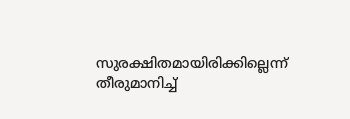സുരക്ഷിതമായിരിക്കില്ലെന്ന് തീരുമാനിച്ച്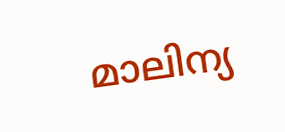മാലിന്യ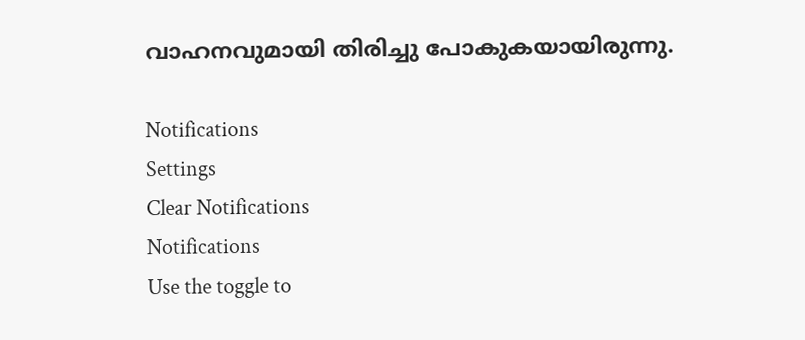വാഹനവുമായി തിരിച്ചു പോകുകയായിരുന്നു.

Notifications
Settings
Clear Notifications
Notifications
Use the toggle to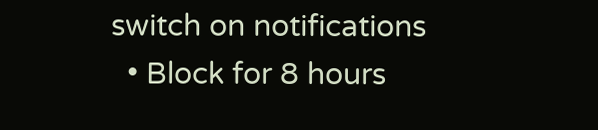switch on notifications
  • Block for 8 hours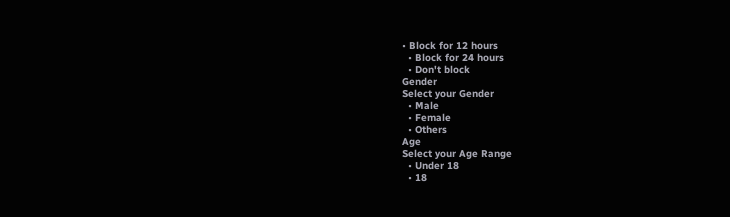• Block for 12 hours
  • Block for 24 hours
  • Don't block
Gender
Select your Gender
  • Male
  • Female
  • Others
Age
Select your Age Range
  • Under 18
  • 18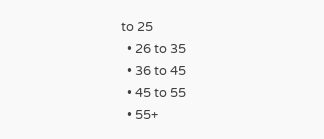to 25
  • 26 to 35
  • 36 to 45
  • 45 to 55
  • 55+